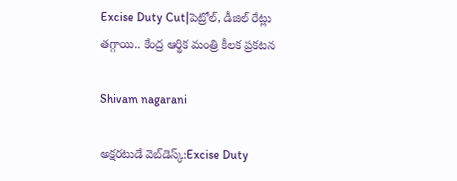Excise Duty Cut|పెట్రోల్, డీజిల్ రేట్లు తగ్గాయి.. కేంద్ర ఆర్థిక మంత్రి కీలక ప్రకటన

Shivam nagarani

అక్షరటుడే వెబ్‌డెస్క్:Excise Duty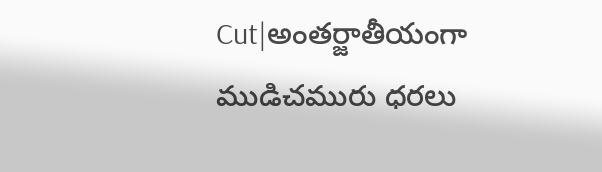Cut|అంతర్జాతీయంగా ముడిచమురు ధరలు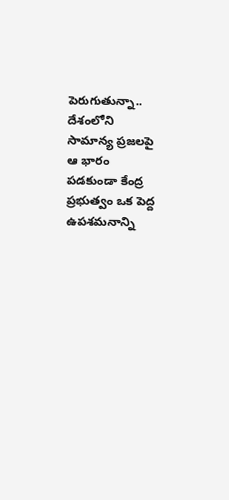పెరుగుతున్నా.. దేశంలోని సామాన్య ప్రజలపై ఆ భారం పడకుండా కేంద్ర ప్రభుత్వం ఒక పెద్ద ఉపశమనాన్ని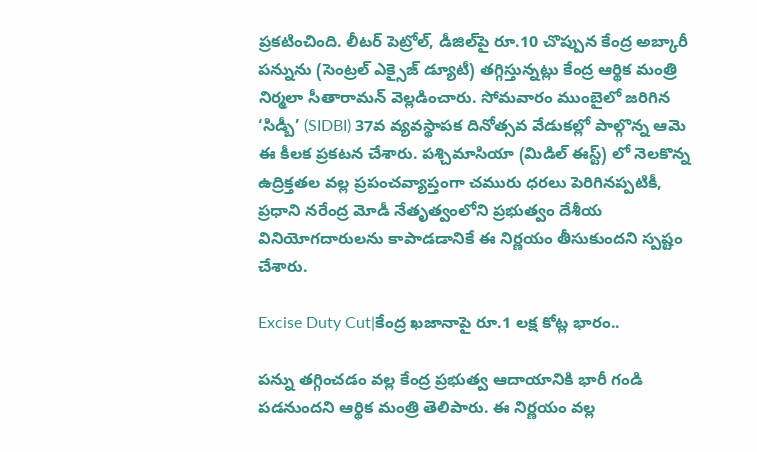ప్రకటించింది. లీటర్ పెట్రోల్, డీజిల్‌పై రూ.10 చొప్పున కేంద్ర అబ్కారీ పన్నును (సెంట్రల్ ఎక్సైజ్ డ్యూటీ) తగ్గిస్తున్నట్లు కేంద్ర ఆర్థిక మంత్రి నిర్మలా సీతారామన్ వెల్లడించారు. సోమవారం ముంబైలో జరిగిన ‘సిడ్బీ’ (SIDBI) 37వ వ్యవస్థాపక దినోత్సవ వేడుకల్లో పాల్గొన్న ఆమె ఈ కీలక ప్రకటన చేశారు. పశ్చిమాసియా (మిడిల్ ఈస్ట్) లో నెలకొన్న ఉద్రిక్తతల వల్ల ప్రపంచవ్యాప్తంగా చమురు ధరలు పెరిగినప్పటికీ, ప్రధాని నరేంద్ర మోడీ నేతృత్వంలోని ప్రభుత్వం దేశీయ వినియోగదారులను కాపాడడానికే ఈ నిర్ణయం తీసుకుందని స్పష్టం చేశారు.

Excise Duty Cut|కేంద్ర ఖజానాపై రూ.1 లక్ష కోట్ల భారం..

పన్ను తగ్గించడం వల్ల కేంద్ర ప్రభుత్వ ఆదాయానికి భారీ గండి పడనుందని ఆర్థిక మంత్రి తెలిపారు. ఈ నిర్ణయం వల్ల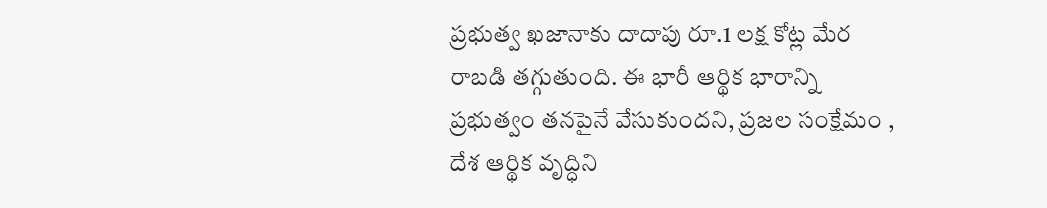ప్రభుత్వ ఖజానాకు దాదాపు రూ.1 లక్ష కోట్ల మేర రాబడి తగ్గుతుంది. ఈ భారీ ఆర్థిక భారాన్ని ప్రభుత్వం తనపైనే వేసుకుందని, ప్రజల సంక్షేమం , దేశ ఆర్థిక వృద్ధిని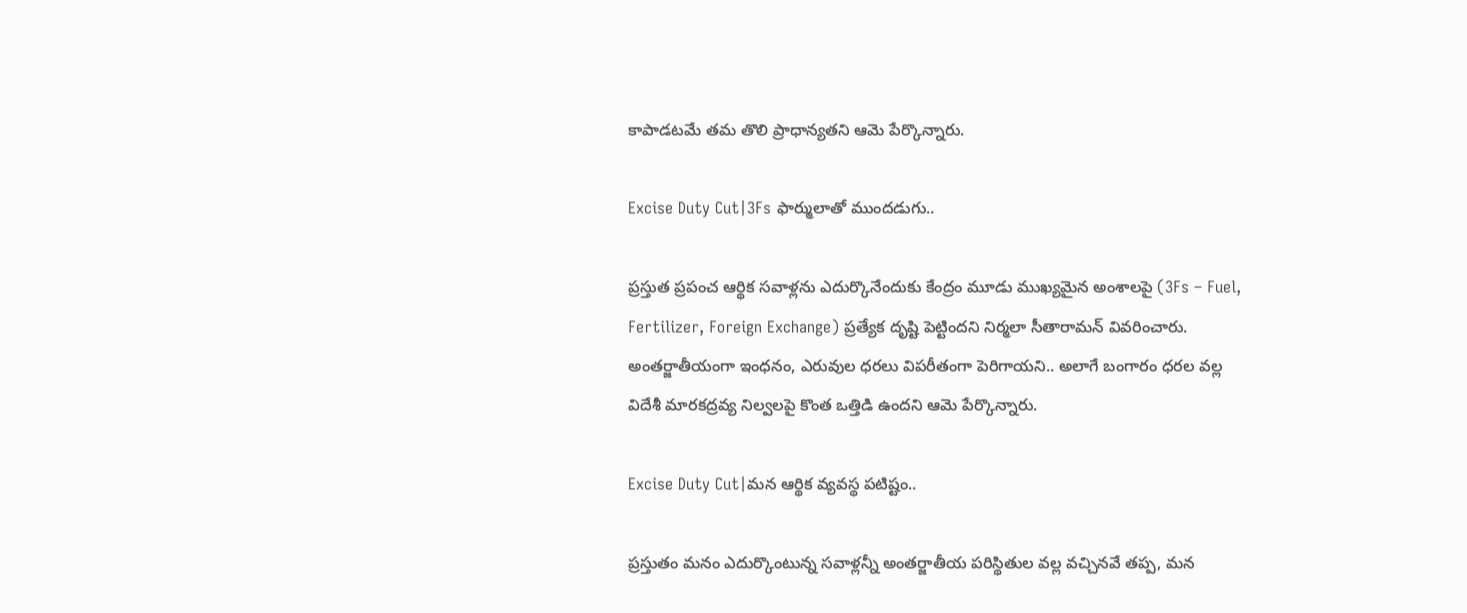కాపాడటమే తమ తొలి ప్రాధాన్యతని ఆమె పేర్కొన్నారు.

Excise Duty Cut|3Fs ఫార్ములాతో ముందడుగు..

ప్రస్తుత ప్రపంచ ఆర్థిక సవాళ్లను ఎదుర్కొనేందుకు కేంద్రం మూడు ముఖ్యమైన అంశాలపై (3Fs – Fuel, Fertilizer, Foreign Exchange) ప్రత్యేక దృష్టి పెట్టిందని నిర్మలా సీతారామన్ వివరించారు. అంతర్జాతీయంగా ఇంధనం, ఎరువుల ధరలు విపరీతంగా పెరిగాయని.. అలాగే బంగారం ధరల వల్ల విదేశీ మారకద్రవ్య నిల్వలపై కొంత ఒత్తిడి ఉందని ఆమె పేర్కొన్నారు.

Excise Duty Cut|మన ఆర్థిక వ్యవస్థ పటిష్టం..

ప్రస్తుతం మనం ఎదుర్కొంటున్న సవాళ్లన్నీ అంతర్జాతీయ పరిస్థితుల వల్ల వచ్చినవే తప్ప, మన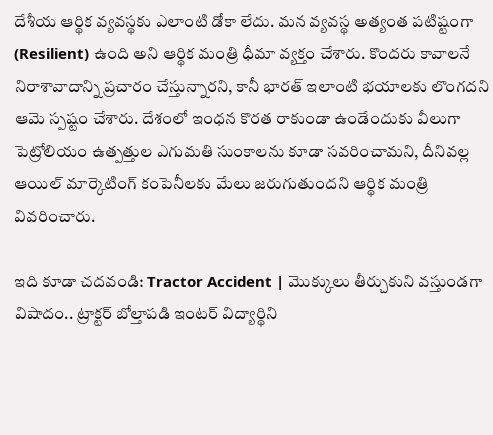దేశీయ ఆర్థిక వ్యవస్థకు ఎలాంటి డోకా లేదు. మన వ్యవస్థ అత్యంత పటిష్టంగా (Resilient) ఉంది అని ఆర్థిక మంత్రి ధీమా వ్యక్తం చేశారు. కొందరు కావాలనే నిరాశావాదాన్ని ప్రచారం చేస్తున్నారని, కానీ భారత్ ఇలాంటి భయాలకు లొంగదని ఆమె స్పష్టం చేశారు. దేశంలో ఇంధన కొరత రాకుండా ఉండేందుకు వీలుగా పెట్రోలియం ఉత్పత్తుల ఎగుమతి సుంకాలను కూడా సవరించామని, దీనివల్ల ఆయిల్ మార్కెటింగ్ కంపెనీలకు మేలు జరుగుతుందని ఆర్థిక మంత్రి వివరించారు.

ఇది కూడా చదవండి: Tractor Accident | మొక్కులు తీర్చుకుని వస్తుండగా విషాదం.. ట్రాక్టర్ బోల్తాపడి ఇంటర్ విద్యార్థిని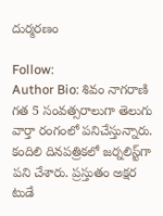దుర్మరణం

Follow:
Author Bio: శివం నాగరాణి గత 5 సంవత్సరాలుగా తెలుగు వార్తా రంగంలో పనిచేస్తున్నారు. కందిలి దినపత్రికలో జర్నలిస్ట్‌గా పని చేశారు. ప్రస్తుతం అక్షర టుడే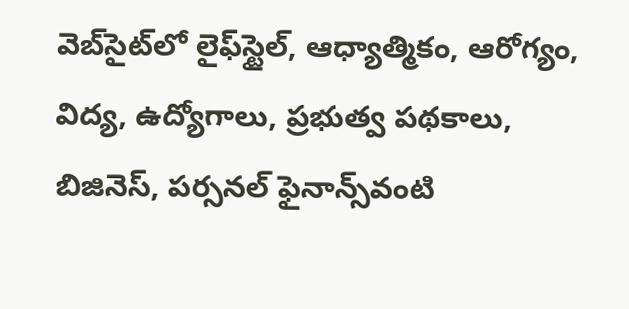వెబ్‌సైట్‌లో లైఫ్‌స్టైల్, ఆధ్యాత్మికం, ఆరోగ్యం, విద్య, ఉద్యోగాలు, ప్రభుత్వ పథకాలు, బిజినెస్, పర్సనల్ ఫైనాన్స్‌వంటి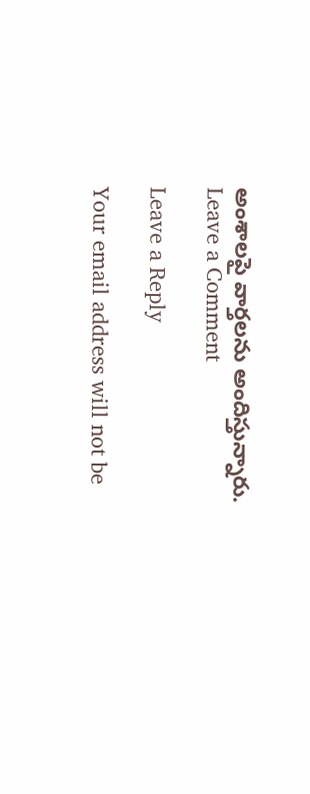అంశాలపై వార్తలను అందిస్తున్నారు.
Leave a Comment

Leave a Reply

Your email address will not be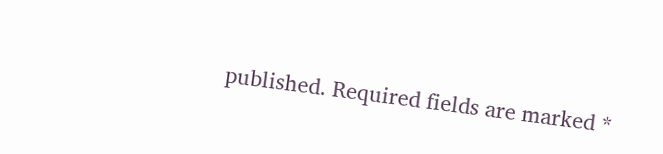published. Required fields are marked *